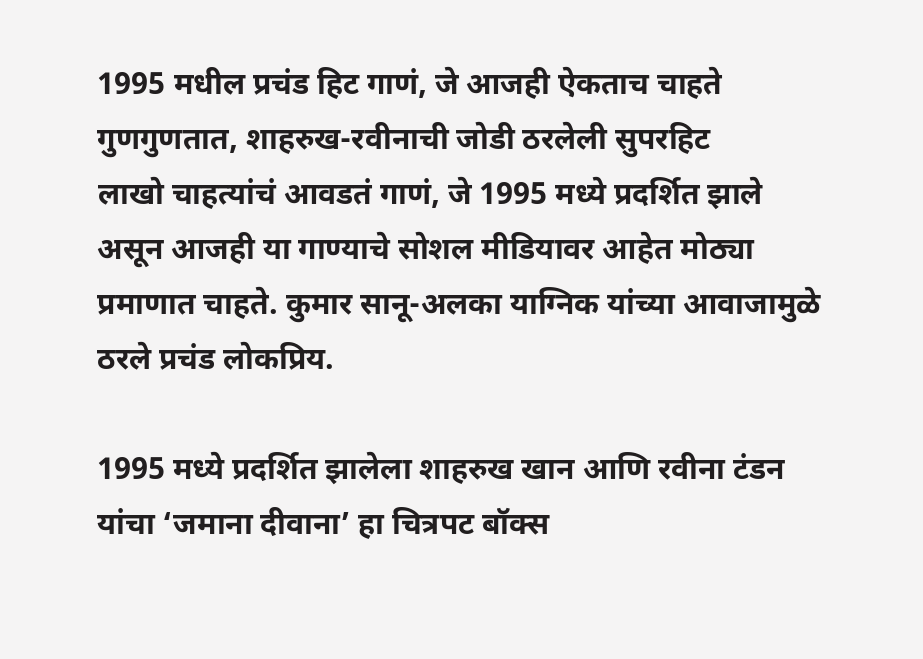1995 मधील प्रचंड हिट गाणं, जे आजही ऐकताच चाहते गुणगुणतात, शाहरुख-रवीनाची जोडी ठरलेली सुपरहिट
लाखो चाहत्यांचं आवडतं गाणं, जे 1995 मध्ये प्रदर्शित झाले असून आजही या गाण्याचे सोशल मीडियावर आहेत मोठ्या प्रमाणात चाहते. कुमार सानू-अलका याग्निक यांच्या आवाजामुळे ठरले प्रचंड लोकप्रिय.

1995 मध्ये प्रदर्शित झालेला शाहरुख खान आणि रवीना टंडन यांचा ‘जमाना दीवाना’ हा चित्रपट बॉक्स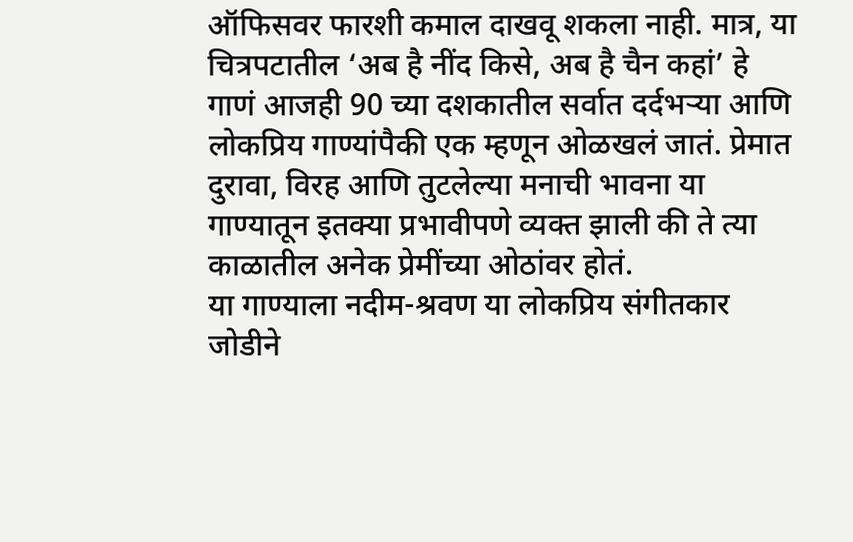ऑफिसवर फारशी कमाल दाखवू शकला नाही. मात्र, या चित्रपटातील ‘अब है नींद किसे, अब है चैन कहां’ हे गाणं आजही 90 च्या दशकातील सर्वात दर्दभऱ्या आणि लोकप्रिय गाण्यांपैकी एक म्हणून ओळखलं जातं. प्रेमात दुरावा, विरह आणि तुटलेल्या मनाची भावना या गाण्यातून इतक्या प्रभावीपणे व्यक्त झाली की ते त्या काळातील अनेक प्रेमींच्या ओठांवर होतं.
या गाण्याला नदीम-श्रवण या लोकप्रिय संगीतकार जोडीने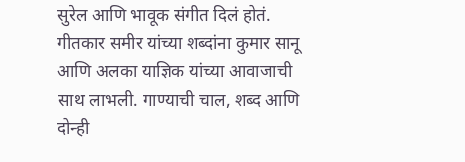सुरेल आणि भावूक संगीत दिलं होतं. गीतकार समीर यांच्या शब्दांना कुमार सानू आणि अलका याज्ञिक यांच्या आवाजाची साथ लाभली. गाण्याची चाल, शब्द आणि दोन्ही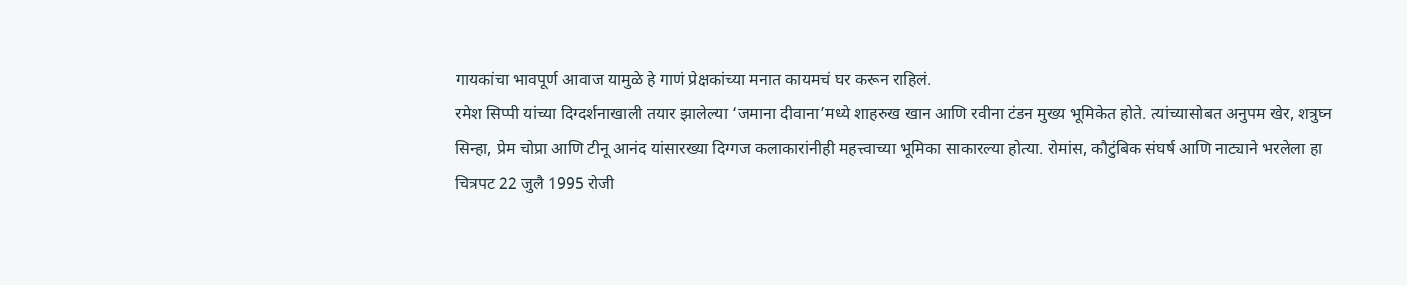गायकांचा भावपूर्ण आवाज यामुळे हे गाणं प्रेक्षकांच्या मनात कायमचं घर करून राहिलं.
रमेश सिप्पी यांच्या दिग्दर्शनाखाली तयार झालेल्या ‘जमाना दीवाना’मध्ये शाहरुख खान आणि रवीना टंडन मुख्य भूमिकेत होते. त्यांच्यासोबत अनुपम खेर, शत्रुघ्न सिन्हा, प्रेम चोप्रा आणि टीनू आनंद यांसारख्या दिग्गज कलाकारांनीही महत्त्वाच्या भूमिका साकारल्या होत्या. रोमांस, कौटुंबिक संघर्ष आणि नाट्याने भरलेला हा चित्रपट 22 जुलै 1995 रोजी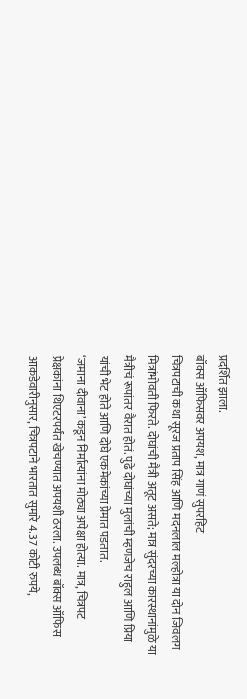प्रदर्शित झाला.
बॉक्स ऑफिसवर अपयश, मात्र गाणं सुपरहिट
चित्रपटाची कथा सूरज प्रताप सिंह आणि मदनलाल मल्होत्रा या दोन जिवलग मित्रांभोवती फिरते. दोघांची मैत्री अतूट असते; मात्र सुंदरच्या कारस्थानांमुळे या मैत्रीचं रूपांतर वैरात होतं. पुढे दोघांच्या मुलांची म्हणजेच राहुल आणि प्रिया यांची भेट होते आणि दोघे एकमेकांच्या प्रेमात पडतात.
‘जमाना दीवाना’कडून निर्मात्यांना मोठ्या अपेक्षा होत्या. मात्र, चित्रपट प्रेक्षकांना थिएटरपर्यंत खेचण्यात अपयशी ठरला. उपलब्ध बॉक्स ऑफिस आकडेवारीनुसार, चित्रपटाने भारतात सुमारे 4.37 कोटी रुपये,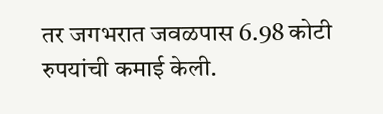तर जगभरात जवळपास 6.98 कोटी रुपयांची कमाई केली.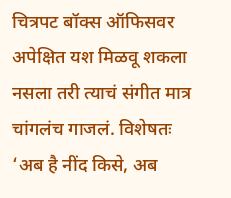चित्रपट बॉक्स ऑफिसवर अपेक्षित यश मिळवू शकला नसला तरी त्याचं संगीत मात्र चांगलंच गाजलं. विशेषतः ‘अब है नींद किसे, अब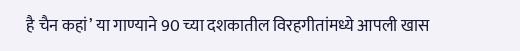है चैन कहां’ या गाण्याने 90 च्या दशकातील विरहगीतांमध्ये आपली खास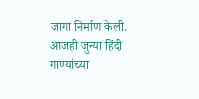जागा निर्माण केली. आजही जुन्या हिंदी गाण्यांच्या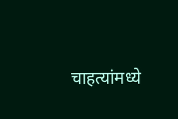चाहत्यांमध्ये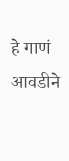हे गाणं आवडीने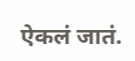ऐकलं जातं.